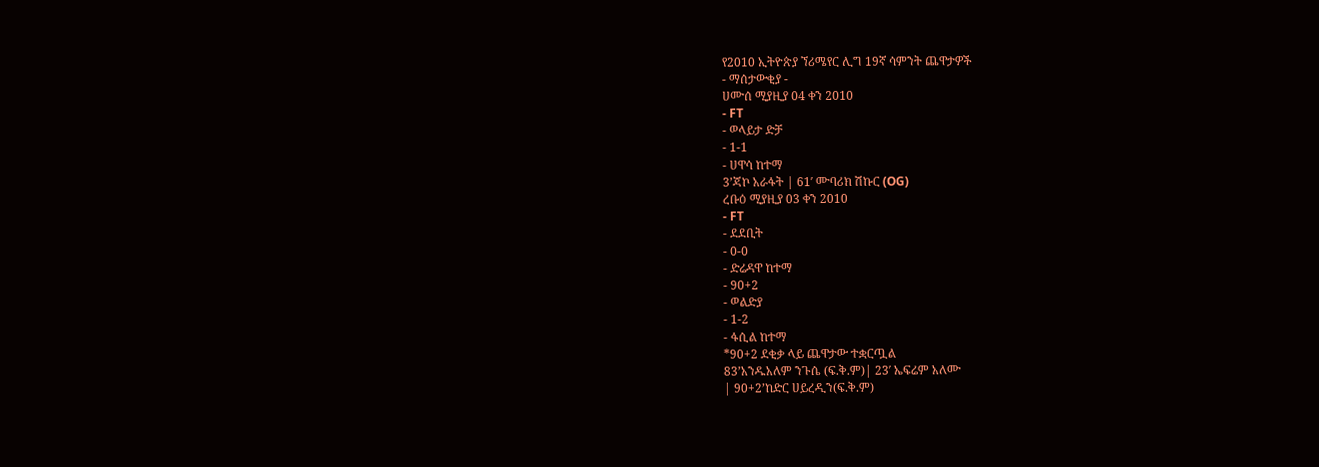የ2010 ኢትዮጵያ ኘሪሜየር ሊግ 19ኛ ሳምንት ጨዋታዎች
- ማሰታውቂያ -
ሀሙሰ ሚያዚያ 04 ቀን 2010
- FT
- ወላይታ ድቻ
- 1-1
- ሀዋሳ ከተማ
3’ጃኮ አራፋት | 61′ ሙባሪክ ሽኩር (OG)
ረቡዕ ሚያዚያ 03 ቀን 2010
- FT
- ደደቢት
- 0-0
- ድሬዳዋ ከተማ
- 90+2
- ወልድያ
- 1-2
- ፋሲል ከተማ
*90+2 ደቂቃ ላይ ጨዋታው ተቋርጧል
83’አንዱአለም ንጉሴ (ፍ.ቅ.ም)| 23′ ኤፍሬም አለሙ
| 90+2’ከድር ሀይረዲን(ፍ.ቅ.ም)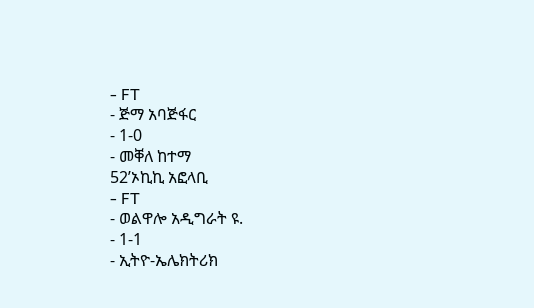- FT
- ጅማ አባጅፋር
- 1-0
- መቐለ ከተማ
52’ኦኪኪ አፎላቢ
- FT
- ወልዋሎ አዲግራት ዩ.
- 1-1
- ኢትዮ-ኤሌክትሪክ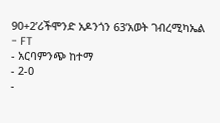90+2’ሪችሞንድ አዶንጎን 63’አወት ገብረሚካኤል
- FT
- አርባምንጭ ከተማ
- 2-0
-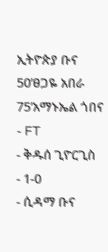ኢትዮጵያ ቡና
50’ፀጋዬ አበራ 75’አማኑኤል ጎበና
- FT
- ቅዱሰ ጊዮርጊስ
- 1-0
- ሲዳማ ቡና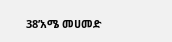38’አሜ መሀመድ